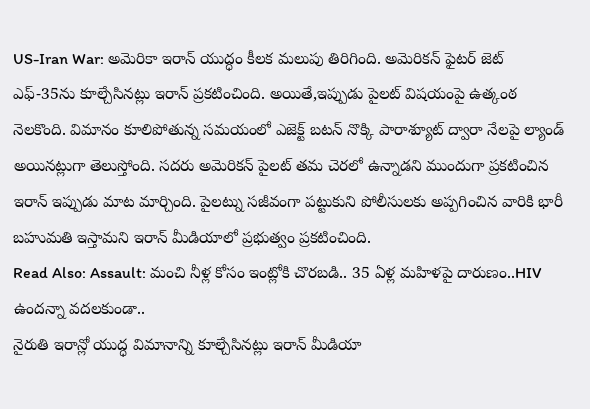US-Iran War: అమెరికా ఇరాన్ యుద్ధం కీలక మలుపు తిరిగింది. అమెరికన్ ఫైటర్ జెట్ ఎఫ్-35ను కూల్చేసినట్లు ఇరాన్ ప్రకటించింది. అయితే,ఇప్పుడు పైలట్ విషయంపై ఉత్కంఠ నెలకొంది. విమానం కూలిపోతున్న సమయంలో ఎజెక్ట్ బటన్ నొక్కి పారాశ్యూట్ ద్వారా నేలపై ల్యాండ్ అయినట్లుగా తెలుస్తోంది. సదరు అమెరికన్ పైలట్ తమ చెరలో ఉన్నాడని ముందుగా ప్రకటించిన ఇరాన్ ఇప్పుడు మాట మార్చింది. పైలట్ను సజీవంగా పట్టుకుని పోలీసులకు అప్పగించిన వారికి భారీ బహుమతి ఇస్తామని ఇరాన్ మీడియాలో ప్రభుత్వం ప్రకటించింది.
Read Also: Assault: మంచి నీళ్ల కోసం ఇంట్లోకి చొరబడి.. 35 ఏళ్ల మహిళపై దారుణం..HIV ఉందన్నా వదలకుండా..
నైరుతి ఇరాన్లో యుద్ధ విమానాన్ని కూల్చేసినట్లు ఇరాన్ మీడియా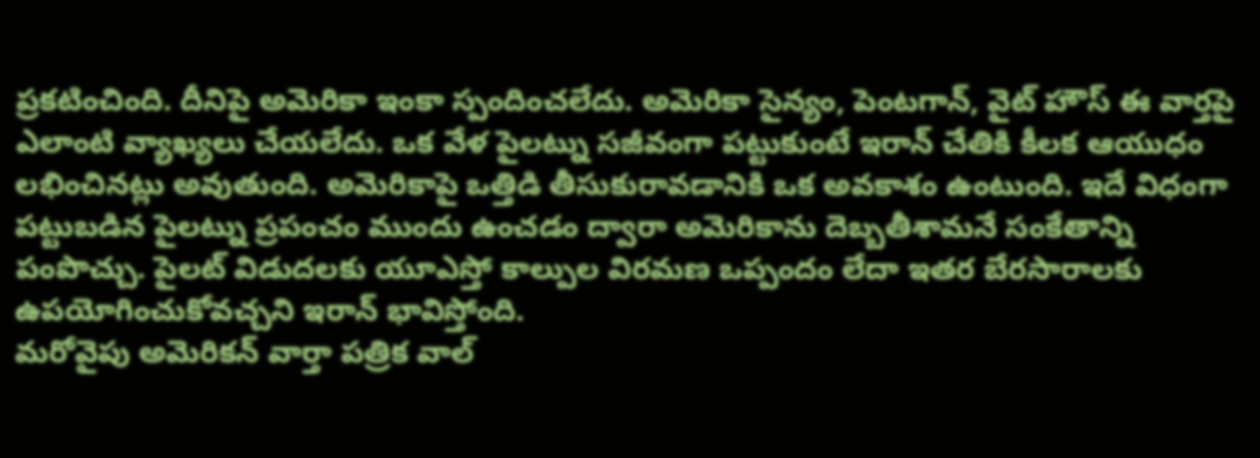ప్రకటించింది. దీనిపై అమెరికా ఇంకా స్పందించలేదు. అమెరికా సైన్యం, పెంటగాన్, వైట్ హౌస్ ఈ వార్తపై ఎలాంటి వ్యాఖ్యలు చేయలేదు. ఒక వేళ పైలట్ను సజీవంగా పట్టుకుంటే ఇరాన్ చేతికి కీలక ఆయుధం లభించినట్లు అవుతుంది. అమెరికాపై ఒత్తిడి తీసుకురావడానికి ఒక అవకాశం ఉంటుంది. ఇదే విధంగా పట్టుబడిన పైలట్ను ప్రపంచం ముందు ఉంచడం ద్వారా అమెరికాను దెబ్బతీశామనే సంకేతాన్ని పంపొచ్చు. పైలట్ విడుదలకు యూఎస్తో కాల్పుల విరమణ ఒప్పందం లేదా ఇతర బేరసారాలకు ఉపయోగించుకోవచ్చని ఇరాన్ భావిస్తోంది.
మరోవైపు అమెరికన్ వార్తా పత్రిక వాల్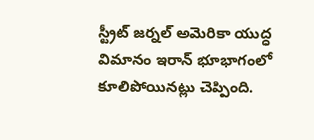స్ట్రీట్ జర్నల్ అమెరికా యుద్ధ విమానం ఇరాన్ భూభాగంలో కూలిపోయినట్లు చెప్పింది.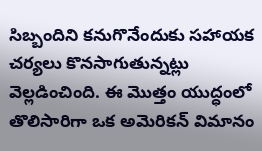సిబ్బందిని కనుగొనేందుకు సహాయక చర్యలు కొనసాగుతున్నట్లు వెల్లడించింది. ఈ మొత్తం యుద్ధంలో తొలిసారిగా ఒక అమెరికన్ విమానం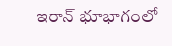ఇరాన్ భూభాగంలో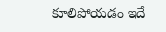కూలిపోయడం ఇదే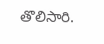తొలిసారి.